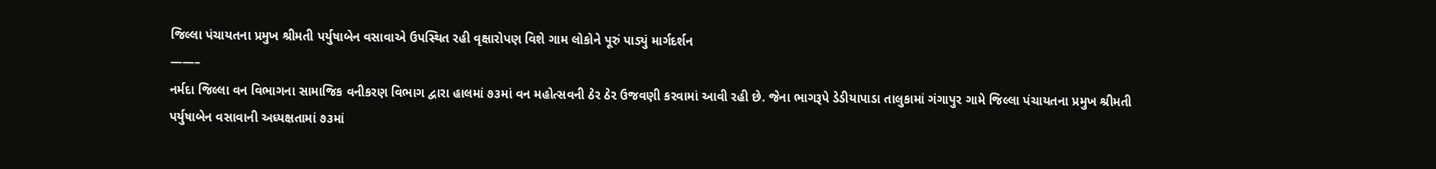જિલ્લા પંચાયતના પ્રમુખ શ્રીમતી પર્યુષાબેન વસાવાએ ઉપસ્થિત રહી વૃક્ષારોપણ વિશે ગામ લોકોને પૂરું પાડ્યું માર્ગદર્શન
——–
નર્મદા જિલ્લા વન વિભાગના સામાજિક વનીકરણ વિભાગ દ્વારા હાલમાં ૭૩માં વન મહોત્સવની ઠેર ઠેર ઉજવણી કરવામાં આવી રહી છે. જેના ભાગરૂપે ડેડીયાપાડા તાલુકામાં ગંગાપુર ગામે જિલ્લા પંચાયતના પ્રમુખ શ્રીમતી પર્યુષાબેન વસાવાની અધ્યક્ષતામાં ૭૩માં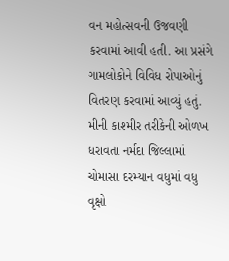વન મહોત્સવની ઉજવણી કરવામાં આવી હતી. આ પ્રસંગે ગામલોકોને વિવિધ રોપાઓનું વિતરણ કરવામાં આવ્યું હતું.
મીની કાશ્મીર તરીકેની ઓળખ ધરાવતા નર્મદા જિલ્લામાં ચોમાસા દરમ્યાન વધુમાં વધુ વૃક્ષો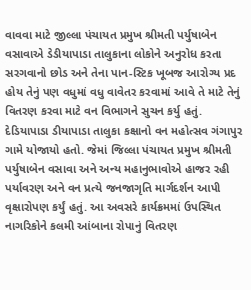વાવવા માટે જીલ્લા પંચાયત પ્રમુખ શ્રીમતી પર્યુષાબેન વસાવાએ ડેડીયાપાડા તાલુકાના લોકોને અનુરોધ કરતા સરગવાનો છોડ અને તેના પાન-સ્ટિક ખૂબજ આરોગ્ય પ્રદ હોય તેનું પણ વધુમાં વધુ વાવેતર કરવામાં આવે તે માટે તેનું વિતરણ કરવા માટે વન વિભાગને સુચન કર્યુ હતું.
દેડિયાપાડા ડીયાપાડા તાલુકા કક્ષાનો વન મહોત્સવ ગંગાપુર ગામે યોજાયો હતો. જેમાં જિલ્લા પંચાયત પ્રમુખ શ્રીમતી પર્યુષાબેન વસાવા અને અન્ય મહાનુભાવોએ હાજર રહી પર્યાવરણ અને વન પ્રત્યે જનજાગૃતિ માર્ગદર્શન આપી વૃક્ષારોપણ કર્યું હતું. આ અવસરે કાર્યક્રમમાં ઉપસ્થિત નાગરિકોને કલમી આંબાના રોપાનું વિતરણ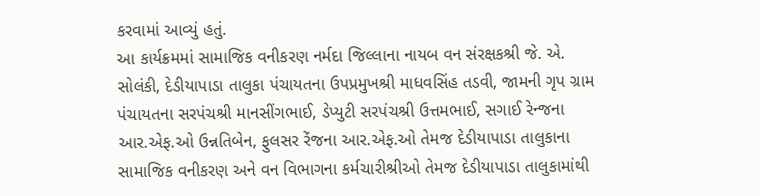કરવામાં આવ્યું હતું.
આ કાર્યક્રમમાં સામાજિક વનીકરણ નર્મદા જિલ્લાના નાયબ વન સંરક્ષકશ્રી જે. એ. સોલંકી, દેડીયાપાડા તાલુકા પંચાયતના ઉપપ્રમુખશ્રી માધવસિંહ તડવી, જામની ગૃપ ગ્રામ પંચાયતના સરપંચશ્રી માનસીંગભાઈ, ડેપ્યુટી સરપંચશ્રી ઉત્તમભાઈ, સગાઈ રેન્જના આર.એફ.ઓ ઉન્નતિબેન, ફુલસર રેંજના આર.એફ.ઓ તેમજ દેડીયાપાડા તાલુકાના સામાજિક વનીકરણ અને વન વિભાગના કર્મચારીશ્રીઓ તેમજ દેડીયાપાડા તાલુકામાંથી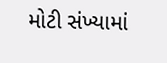મોટી સંખ્યામાં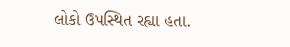લોકો ઉપસ્થિત રહ્યા હતા.